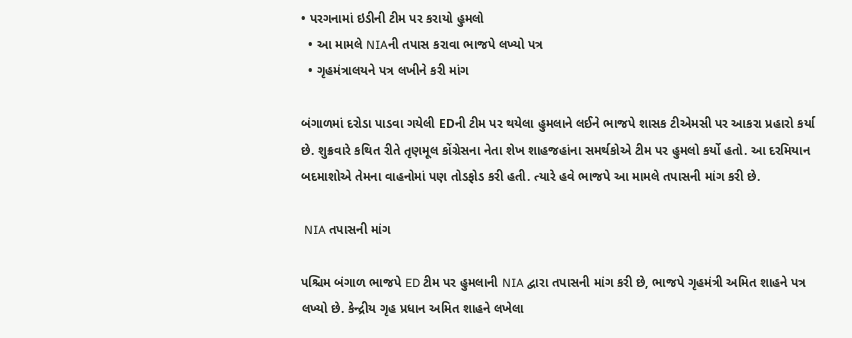• પરગનામાં ઇડીની ટીમ પર કરાયો હુમલો
  • આ મામલે NIAની તપાસ કરાવા ભાજપે લખ્યો પત્ર
  • ગૃહમંત્રાલયને પત્ર લખીને કરી માંગ

બંગાળમાં દરોડા પાડવા ગયેલી EDની ટીમ પર થયેલા હુમલાને લઈને ભાજપે શાસક ટીએમસી પર આકરા પ્રહારો કર્યા છે. શુક્રવારે કથિત રીતે તૃણમૂલ કોંગ્રેસના નેતા શેખ શાહજહાંના સમર્થકોએ ટીમ પર હુમલો કર્યો હતો. આ દરમિયાન બદમાશોએ તેમના વાહનોમાં પણ તોડફોડ કરી હતી. ત્યારે હવે ભાજપે આ મામલે તપાસની માંગ કરી છે.

 NIA તપાસની માંગ

પશ્ચિમ બંગાળ ભાજપે ED ટીમ પર હુમલાની NIA દ્વારા તપાસની માંગ કરી છે, ભાજપે ગૃહમંત્રી અમિત શાહને પત્ર લખ્યો છે. કેન્દ્રીય ગૃહ પ્રધાન અમિત શાહને લખેલા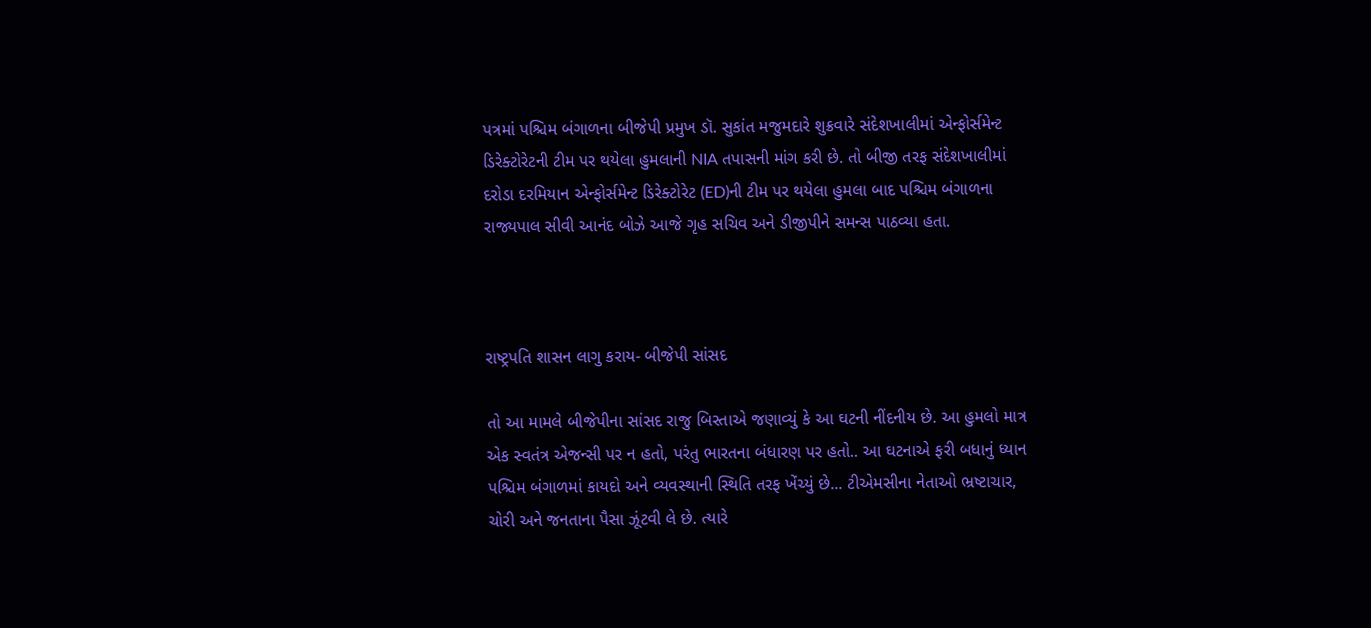પત્રમાં પશ્ચિમ બંગાળના બીજેપી પ્રમુખ ડૉ. સુકાંત મજુમદારે શુક્રવારે સંદેશખાલીમાં એન્ફોર્સમેન્ટ ડિરેક્ટોરેટની ટીમ પર થયેલા હુમલાની NIA તપાસની માંગ કરી છે. તો બીજી તરફ સંદેશખાલીમાં દરોડા દરમિયાન એન્ફોર્સમેન્ટ ડિરેક્ટોરેટ (ED)ની ટીમ પર થયેલા હુમલા બાદ પશ્ચિમ બંગાળના રાજ્યપાલ સીવી આનંદ બોઝે આજે ગૃહ સચિવ અને ડીજીપીને સમન્સ પાઠવ્યા હતા.



રાષ્ટ્રપતિ શાસન લાગુ કરાય- બીજેપી સાંસદ

તો આ મામલે બીજેપીના સાંસદ રાજુ બિસ્તાએ જણાવ્યું કે આ ઘટની નીંદનીય છે. આ હુમલો માત્ર એક સ્વતંત્ર એજન્સી પર ન હતો, પરંતુ ભારતના બંધારણ પર હતો.. આ ઘટનાએ ફરી બધાનું ધ્યાન પશ્ચિમ બંગાળમાં કાયદો અને વ્યવસ્થાની સ્થિતિ તરફ ખેંચ્યું છે... ટીએમસીના નેતાઓ ભ્રષ્ટાચાર, ચોરી અને જનતાના પૈસા ઝૂંટવી લે છે. ત્યારે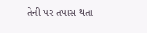તેની પર તપાસ થતા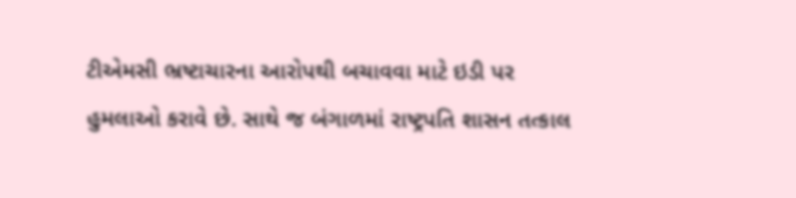ટીએમસી ભ્રષ્ટાચારના આરોપથી બચાવવા માટે ઇડી પર હુમલાઓ કરાવે છે. સાથે જ બંગાળમાં રાષ્ટ્રપતિ શાસન તત્કાલ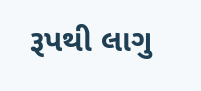રૂપથી લાગુ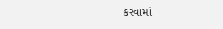કરવામાં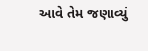આવે તેમ જણાવ્યું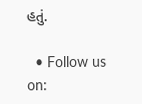હતું.

  • Follow us on: